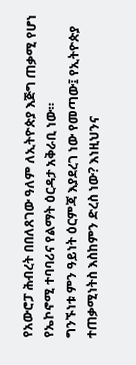የአውሮፓ ሕብረት በበለጸገው ዓለም ለኢትዮጵያ እጅግ ጠቃሚ የሆነ የኤኮኖሚ ተባባሪና የልማት ዕርዳታ አቅራቢ ነው።
ግንኙነቱ ምን ዓይነት ዕርምጃ እያደረገ ነው የመጣው፤ የኢትዮጵያ ተጠቃሚነትስ እስከምን ድረስ ነው? እነዚህንና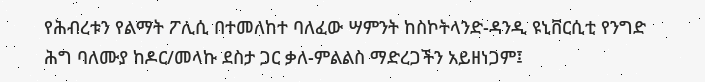የሕብረቱን የልማት ፖሊሲ በተመለከተ ባለፈው ሣምንት ከስኮትላንድ-ዳንዲ ዩኒቨርሲቲ የንግድ ሕግ ባለሙያ ከዶር/መላኩ ደስታ ጋር ቃለ-ምልልስ ማድረጋችን አይዘነጋም፤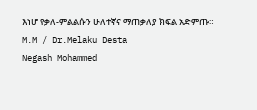እነሆ የቃለ-ምልልሱን ሁለተኛና ማጠቃለያ ክፍል አድምጡ።
M.M / Dr.Melaku Desta
Negash Mohammed